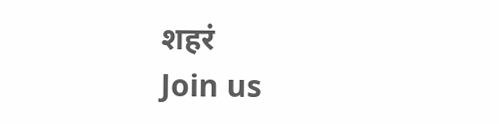शहरं
Join us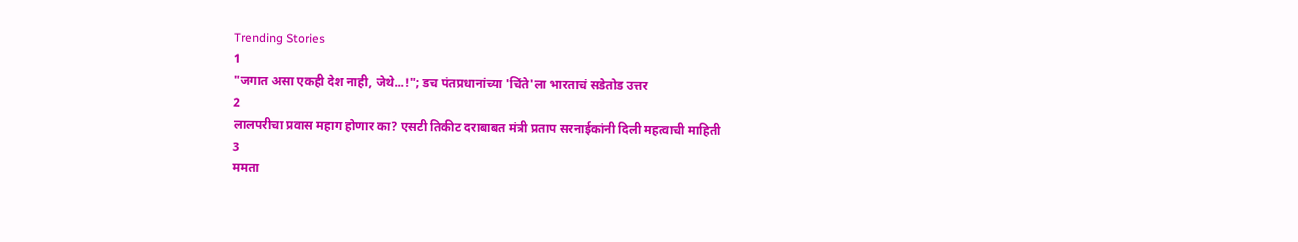Trending Stories
1
"जगात असा एकही देश नाही, जेथे...!"; डच पंतप्रधानांच्या 'चिंते'ला भारताचं सडेतोड उत्तर
2
लालपरीचा प्रवास महाग होणार का? एसटी तिकीट दराबाबत मंत्री प्रताप सरनाईकांनी दिली महत्वाची माहिती
3
ममता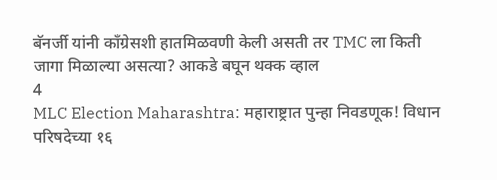बॅनर्जी यांनी काँग्रेसशी हातमिळवणी केली असती तर TMC ला किती जागा मिळाल्या असत्या? आकडे बघून थक्क व्हाल
4
MLC Election Maharashtra: महाराष्ट्रात पुन्हा निवडणूक! विधान परिषदेच्या १६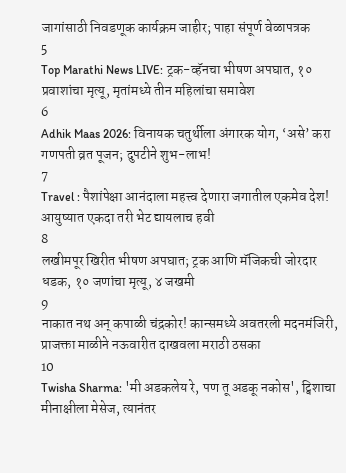जागांसाठी निवडणूक कार्यक्रम जाहीर; पाहा संपूर्ण वेळापत्रक
5
Top Marathi News LIVE: ट्रक-व्हॅनचा भीषण अपघात, १० प्रवाशांचा मृत्यू, मृतांमध्ये तीन महिलांचा समावेश
6
Adhik Maas 2026: विनायक चतुर्थीला अंगारक योग, ‘असे’ करा गणपती व्रत पूजन; दुपटीने शुभ-लाभ!
7
Travel : पैशांपेक्षा आनंदाला महत्त्व देणारा जगातील एकमेव देश! आयुष्यात एकदा तरी भेट द्यायलाच हवी
8
लखीमपूर खिरीत भीषण अपघात; ट्रक आणि मॅजिकची जोरदार धडक, १० जणांचा मृत्यू, ४ जखमी
9
नाकात नथ अन् कपाळी चंद्रकोर! कान्समध्ये अवतरली मदनमंजिरी, प्राजक्ता माळीने नऊवारीत दाखवला मराठी ठसका
10
Twisha Sharma: 'मी अडकलेय रे, पण तू अडकू नकोस', ट्विशाचा मीनाक्षीला मेसेज, त्यानंतर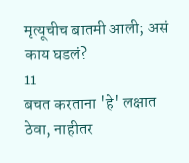मृत्यूचीच बातमी आली; असं काय घडलं?
11
बचत करताना 'हे' लक्षात ठेवा, नाहीतर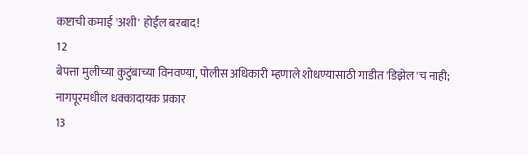कष्टाची कमाई 'अशी' होईल बरबाद!
12
बेपत्ता मुलीच्या कुटुंबाच्या विनवण्या, पोलीस अधिकारी म्हणाले शोधण्यासाठी गाडीत 'डिझेल'च नाही; नागपूरमधील धक्कादायक प्रकार
13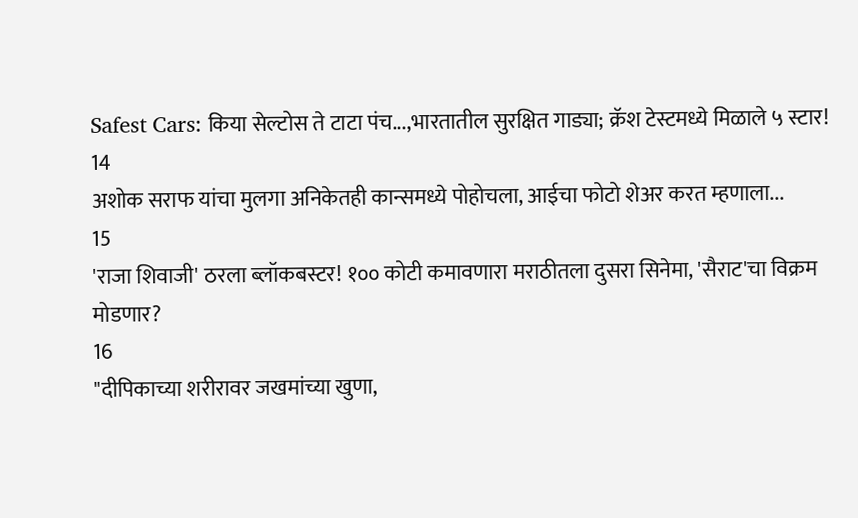Safest Cars: किया सेल्टोस ते टाटा पंच...,भारतातील सुरक्षित गाड्या; क्रॅश टेस्टमध्ये मिळाले ५ स्टार!
14
अशोक सराफ यांचा मुलगा अनिकेतही कान्समध्ये पोहोचला, आईचा फोटो शेअर करत म्हणाला...
15
'राजा शिवाजी' ठरला ब्लॉकबस्टर! १०० कोटी कमावणारा मराठीतला दुसरा सिनेमा, 'सैराट'चा विक्रम मोडणार?
16
"दीपिकाच्या शरीरावर जखमांच्या खुणा,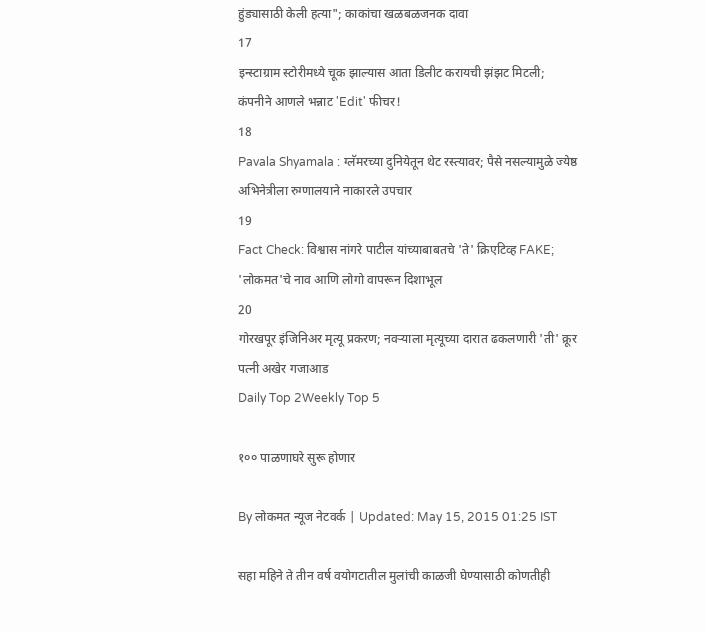हुंड्यासाठी केली हत्या"; काकांचा खळबळजनक दावा
17
इन्स्टाग्राम स्टोरीमध्ये चूक झाल्यास आता डिलीट करायची झंझट मिटली; कंपनीने आणले भन्नाट 'Edit' फीचर!
18
Pavala Shyamala : ग्लॅमरच्या दुनियेतून थेट रस्त्यावर; पैसे नसल्यामुळे ज्येष्ठ अभिनेत्रीला रुग्णालयाने नाकारले उपचार
19
Fact Check: विश्वास नांगरे पाटील यांच्याबाबतचे 'ते' क्रिएटिव्ह FAKE; 'लोकमत'चे नाव आणि लोगो वापरून दिशाभूल
20
गोरखपूर इंजिनिअर मृत्यू प्रकरण; नवऱ्याला मृत्यूच्या दारात ढकलणारी 'ती' क्रूर पत्नी अखेर गजाआड
Daily Top 2Weekly Top 5

१०० पाळणाघरे सुरू होणार

By लोकमत न्यूज नेटवर्क | Updated: May 15, 2015 01:25 IST

सहा महिने ते तीन वर्ष वयोगटातील मुलांची काळजी घेण्यासाठी कोणतीही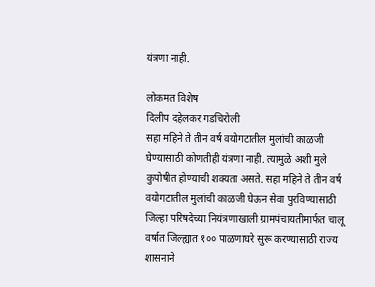यंत्रणा नाही.

लोकमत विशेष
दिलीप दहेलकर गडचिरोली
सहा महिने ते तीन वर्ष वयोगटातील मुलांची काळजी घेण्यासाठी कोणतीही यंत्रणा नाही. त्यामुळे अशी मुले कुपोषीत होण्याची शक्यता असते. सहा महिने ते तीन वर्ष वयोगटातील मुलांची काळजी घेऊन सेवा पुरविण्यासाठी जिल्हा परिषदेच्या नियंत्रणाखाली ग्रामपंचायतीमार्फत चालू वर्षात जिल्ह्यात १०० पाळणाघरे सुरू करण्यासाठी राज्य शासनाने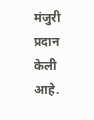मंजुरी प्रदान केली आहे.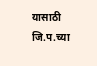यासाठी जि.प.च्या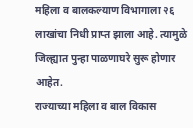महिला व बालकल्याण विभागाला २६ लाखांचा निधी प्राप्त झाला आहे. त्यामुळे जिल्ह्यात पुन्हा पाळणाघरे सुरू होणार आहेत.
राज्याच्या महिला व बाल विकास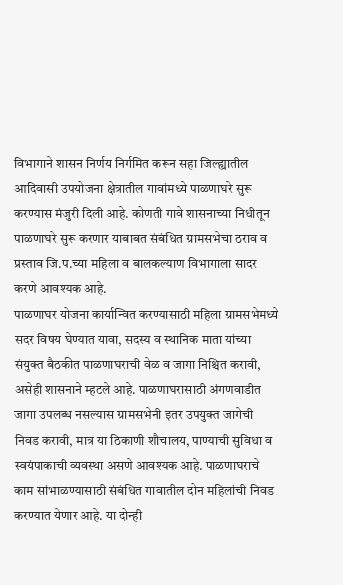विभागाने शासन निर्णय निर्गमित करून सहा जिल्ह्यातील आदिवासी उपयोजना क्षेत्रातील गावांमध्ये पाळणाघरे सुरू करण्यास मंजुरी दिली आहे. कोणती गावे शासनाच्या निधीतून पाळणाघरे सुरू करणार याबाबत संबंधित ग्रामसभेचा ठराव व प्रस्ताव जि.प.च्या महिला व बालकल्याण विभागाला सादर करणे आवश्यक आहे.
पाळणाघर योजना कार्यान्वित करण्यासाठी महिला ग्रामसभेमध्ये सदर विषय घेण्यात यावा, सदस्य व स्थानिक माता यांच्या संयुक्त बैठकीत पाळणाघराची वेळ व जागा निश्चित करावी, असेही शासनाने म्हटले आहे. पाळणाघरासाठी अंगणवाडीत जागा उपलब्ध नसल्यास ग्रामसभेनी इतर उपयुक्त जागेची निवड करावी, मात्र या ठिकाणी शौचालय, पाण्याची सुविधा व स्वयंपाकाची व्यवस्था असणे आवश्यक आहे. पाळणाघराचे काम सांभाळण्यासाठी संबंधित गावातील दोन महिलांची निवड करण्यात येणार आहे. या दोन्ही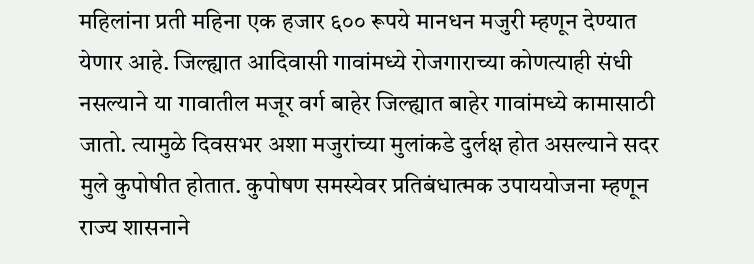महिलांना प्रती महिना एक हजार ६०० रूपये मानधन मजुरी म्हणून देण्यात येणार आहे. जिल्ह्यात आदिवासी गावांमध्ये रोजगाराच्या कोणत्याही संधी नसल्याने या गावातील मजूर वर्ग बाहेर जिल्ह्यात बाहेर गावांमध्ये कामासाठी जातो. त्यामुळे दिवसभर अशा मजुरांच्या मुलांकडे दुर्लक्ष होत असल्याने सदर मुले कुपोषीत होतात. कुपोषण समस्येवर प्रतिबंधात्मक उपाययोजना म्हणून राज्य शासनाने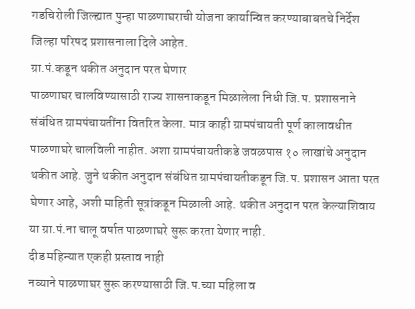गडचिरोली जिल्ह्यात पुन्हा पाळणाघराची योजना कार्यान्वित करण्याबाबतचे निर्देश जिल्हा परिषद प्रशासनाला दिले आहेत.
ग्रा.पं.कडून थकीत अनुदान परत घेणार
पाळणाघर चालविण्यासाठी राज्य शासनाकडून मिळालेला निधी जि.प. प्रशासनाने संबंधित ग्रामपंचायतींना वितरित केला. मात्र काही ग्रामपंचायती पूर्ण कालावधीत पाळणाघरे चालविली नाहीत. अशा ग्रामपंचायतीकडे जवळपास १० लाखांचे अनुदान थकीत आहे. जुने थकीत अनुदान संबंधित ग्रामपंचायतीकडून जि.प. प्रशासन आता परत घेणार आहे, अशी माहिती सूत्रांकडून मिळाली आहे. थकीत अनुदान परत केल्याशिवाय या ग्रा.पं.ना चालू वर्षात पाळणाघरे सुरू करता येणार नाही.
दीड महिन्यात एकही प्रस्ताव नाही
नव्याने पाळणाघर सुरू करण्यासाठी जि.प.च्या महिला व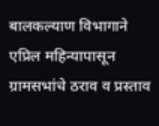बालकल्याण विभागाने एप्रिल महिन्यापासून ग्रामसभांचे ठराव व प्रस्ताव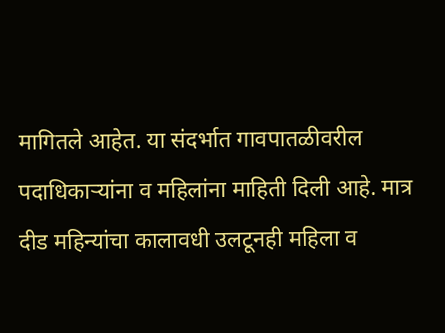मागितले आहेत. या संदर्भात गावपातळीवरील पदाधिकाऱ्यांना व महिलांना माहिती दिली आहे. मात्र दीड महिन्यांचा कालावधी उलटूनही महिला व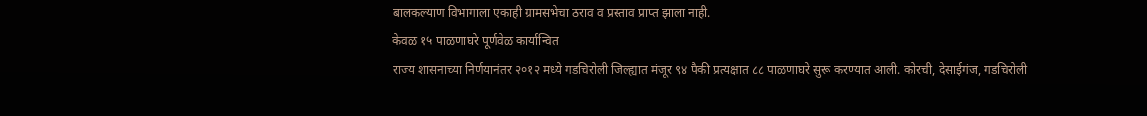बालकल्याण विभागाला एकाही ग्रामसभेचा ठराव व प्रस्ताव प्राप्त झाला नाही.
केवळ १५ पाळणाघरे पूर्णवेळ कार्यान्वित
राज्य शासनाच्या निर्णयानंतर २०१२ मध्ये गडचिरोली जिल्ह्यात मंजूर ९४ पैकी प्रत्यक्षात ८८ पाळणाघरे सुरू करण्यात आली. कोरची, देसाईगंज, गडचिरोली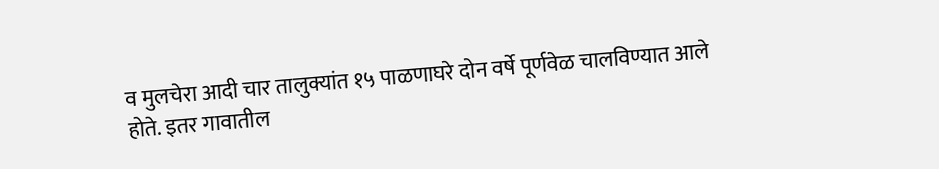व मुलचेरा आदी चार तालुक्यांत १५ पाळणाघरे दोन वर्षे पूर्णवेळ चालविण्यात आले होते. इतर गावातील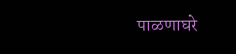पाळणाघरे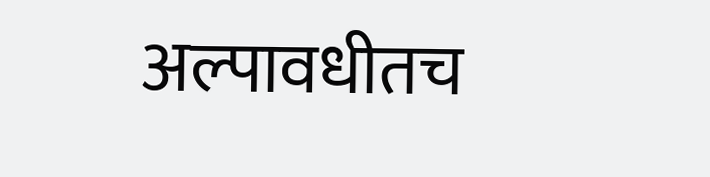अल्पावधीतच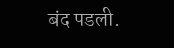बंद पडली.